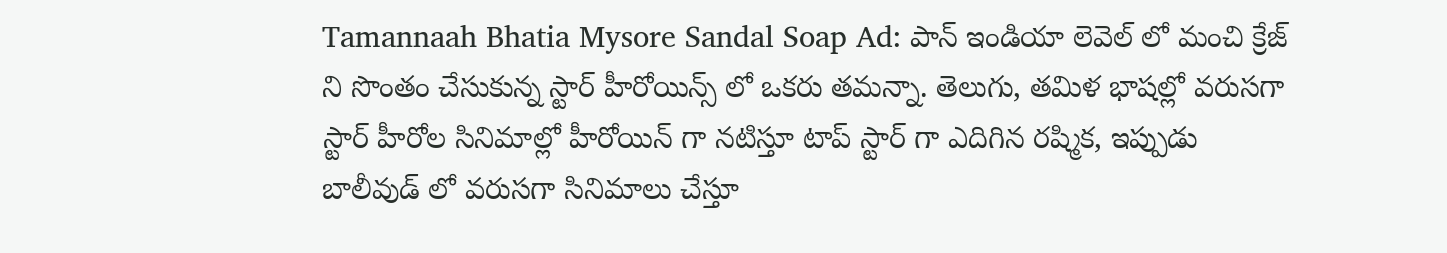Tamannaah Bhatia Mysore Sandal Soap Ad: పాన్ ఇండియా లెవెల్ లో మంచి క్రేజ్ ని సొంతం చేసుకున్న స్టార్ హీరోయిన్స్ లో ఒకరు తమన్నా. తెలుగు, తమిళ భాషల్లో వరుసగా స్టార్ హీరోల సినిమాల్లో హీరోయిన్ గా నటిస్తూ టాప్ స్టార్ గా ఎదిగిన రష్మిక, ఇప్పుడు బాలీవుడ్ లో వరుసగా సినిమాలు చేస్తూ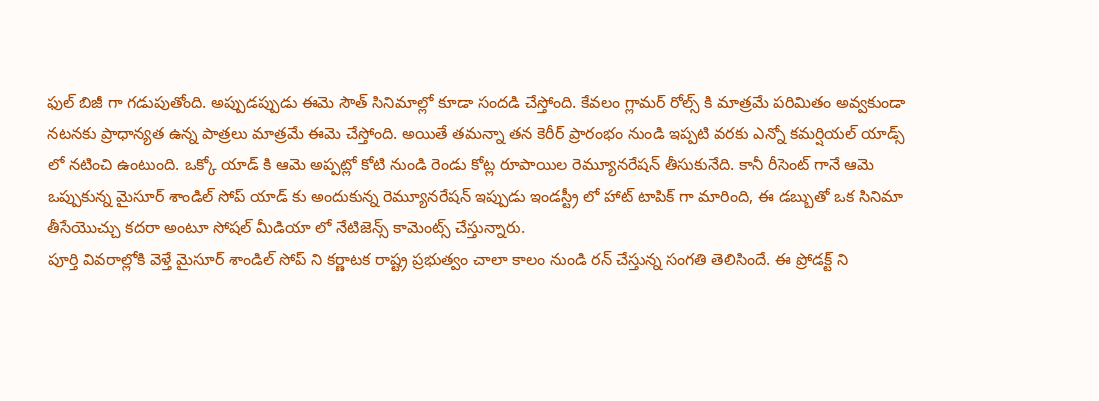ఫుల్ బిజీ గా గడుపుతోంది. అప్పుడప్పుడు ఈమె సౌత్ సినిమాల్లో కూడా సందడి చేస్తోంది. కేవలం గ్లామర్ రోల్స్ కి మాత్రమే పరిమితం అవ్వకుండా నటనకు ప్రాధాన్యత ఉన్న పాత్రలు మాత్రమే ఈమె చేస్తోంది. అయితే తమన్నా తన కెరీర్ ప్రారంభం నుండి ఇప్పటి వరకు ఎన్నో కమర్షియల్ యాడ్స్ లో నటించి ఉంటుంది. ఒక్కో యాడ్ కి ఆమె అప్పట్లో కోటి నుండి రెండు కోట్ల రూపాయిల రెమ్యూనరేషన్ తీసుకునేది. కానీ రీసెంట్ గానే ఆమె ఒప్పుకున్న మైసూర్ శాండిల్ సోప్ యాడ్ కు అందుకున్న రెమ్యూనరేషన్ ఇప్పుడు ఇండస్ట్రీ లో హాట్ టాపిక్ గా మారింది, ఈ డబ్బుతో ఒక సినిమా తీసేయొచ్చు కదరా అంటూ సోషల్ మీడియా లో నేటిజెన్స్ కామెంట్స్ చేస్తున్నారు.
పూర్తి వివరాల్లోకి వెళ్తే మైసూర్ శాండిల్ సోప్ ని కర్ణాటక రాష్ట్ర ప్రభుత్వం చాలా కాలం నుండి రన్ చేస్తున్న సంగతి తెలిసిందే. ఈ ప్రోడక్ట్ ని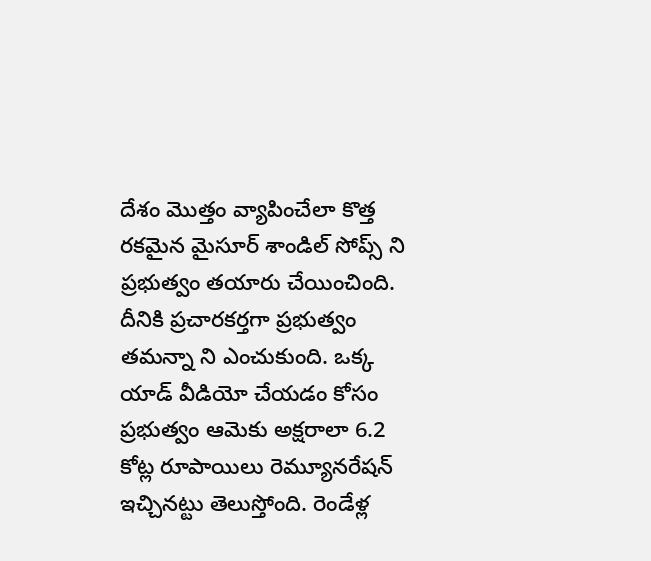దేశం మొత్తం వ్యాపించేలా కొత్త రకమైన మైసూర్ శాండిల్ సోప్స్ ని ప్రభుత్వం తయారు చేయించింది. దీనికి ప్రచారకర్తగా ప్రభుత్వం తమన్నా ని ఎంచుకుంది. ఒక్క యాడ్ వీడియో చేయడం కోసం ప్రభుత్వం ఆమెకు అక్షరాలా 6.2 కోట్ల రూపాయిలు రెమ్యూనరేషన్ ఇచ్చినట్టు తెలుస్తోంది. రెండేళ్ల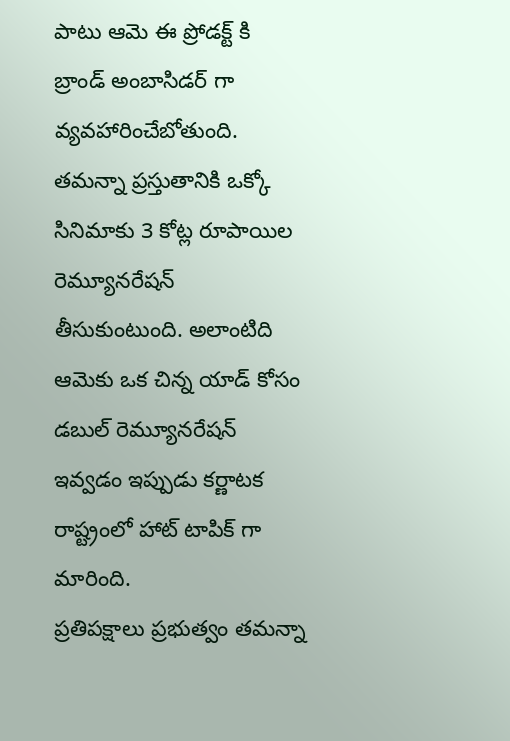పాటు ఆమె ఈ ప్రోడక్ట్ కి బ్రాండ్ అంబాసిడర్ గా వ్యవహారించేబోతుంది. తమన్నా ప్రస్తుతానికి ఒక్కో సినిమాకు 3 కోట్ల రూపాయిల రెమ్యూనరేషన్ తీసుకుంటుంది. అలాంటిది ఆమెకు ఒక చిన్న యాడ్ కోసం డబుల్ రెమ్యూనరేషన్ ఇవ్వడం ఇప్పుడు కర్ణాటక రాష్ట్రంలో హాట్ టాపిక్ గా మారింది.
ప్రతిపక్షాలు ప్రభుత్వం తమన్నా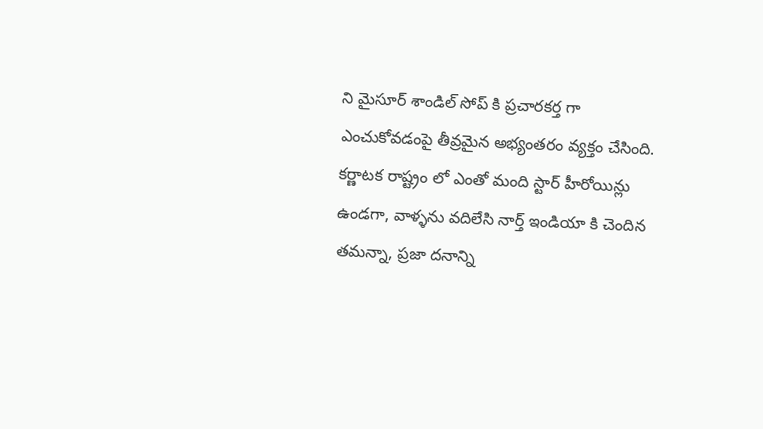ని మైసూర్ శాండిల్ సోప్ కి ప్రచారకర్త గా ఎంచుకోవడంపై తీవ్రమైన అభ్యంతరం వ్యక్తం చేసింది. కర్ణాటక రాష్ట్రం లో ఎంతో మంది స్టార్ హీరోయిన్లు ఉండగా, వాళ్ళను వదిలేసి నార్త్ ఇండియా కి చెందిన తమన్నా, ప్రజా దనాన్ని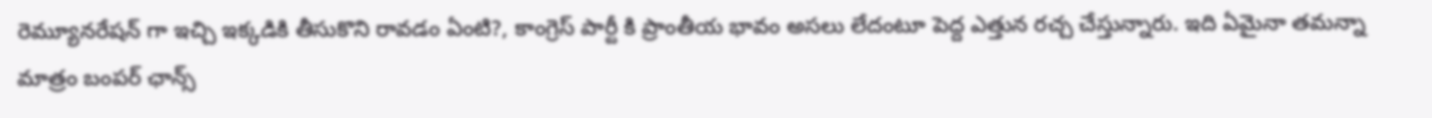రెమ్యూనరేషన్ గా ఇచ్చి ఇక్కడికి తీసుకొని రావడం ఏంటి?, కాంగ్రెస్ పార్టీ కి ప్రాంతీయ భావం అసలు లేదంటూ పెద్ద ఎత్తున రచ్చ చేస్తున్నారు. ఇది ఏమైనా తమన్నా మాత్రం బంపర్ ఛాన్స్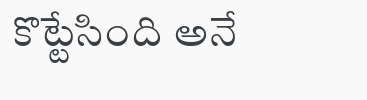కొట్టేసింది అనే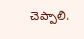చెప్పాలి.